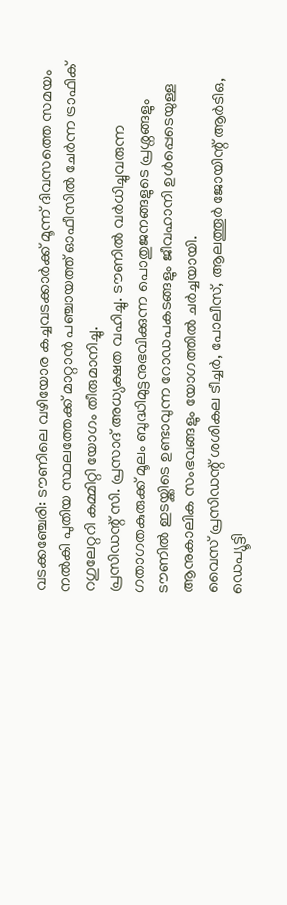വടക്കഞ്ചേരി: ടൗണിലെ വഴിയോര കച്ചവടക്കാർക്ക് മൂന്ന് ദിവസത്തെ സമയം നൽകി പുതിയ സ്ഥലത്തേക്ക് മാറ്റാൻ പഞ്ചായത്ത് ഓഫീസിൽ ചേർന്ന ട്രാഫിക് റഗുലേറ്ററി കമ്മിറ്റി യോഗം തീരുമാനിച്ചു.
പ്രസിഡന്റ് സി. പ്രസാദ് അധ്യക്ഷത വഹിച്ചു. ടൗണിൽ വർധിച്ചുവരുന്ന ഗതാഗതകുരുക്ക് മൂലം ബുദ്ധിമുട്ടനുഭവിക്കുന്ന പൊതുജനങ്ങളുടെ പ്രശ്നങ്ങളും ടൗണിൽ ഇടയ്ക്കിടെ ഉണ്ടാവുന്ന റോഡപകടങ്ങളും ജീവഹാനി ഉൾപ്പെടെയുള്ള ആനുകാലിക സംഭവങ്ങളും യോഗത്തിൽ ചർച്ചയായി.
വൈസ് പ്രസിഡന്റ് ശശികല ടീച്ചർ, പോലീസ്, ആലത്തൂർ ജോയിന്റ് ആർടിഒ, ഡെപ്യൂട്ടി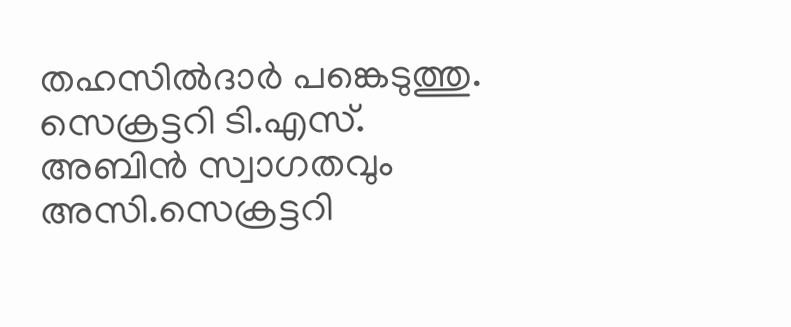തഹസിൽദാർ പങ്കെടുത്തു. സെക്രട്ടറി ടി.എസ്. അബിൻ സ്വാഗതവും അസി.സെക്രട്ടറി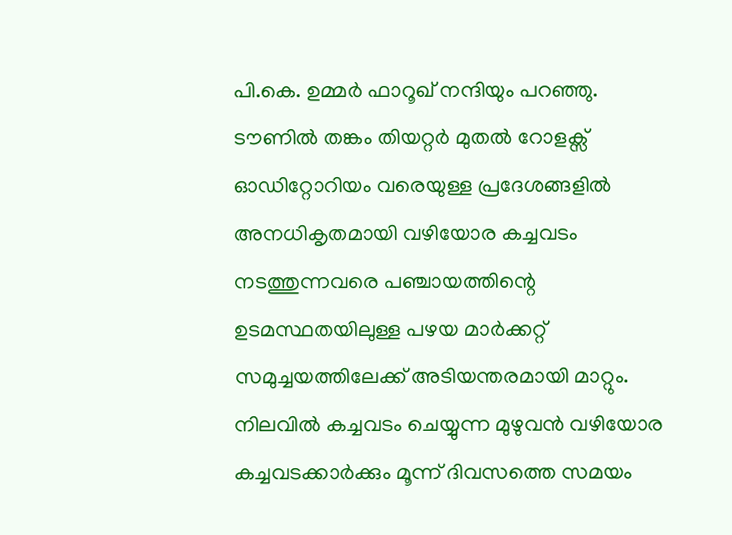പി.കെ. ഉമ്മർ ഫാറൂഖ് നന്ദിയും പറഞ്ഞു.
ടൗണിൽ തങ്കം തിയറ്റർ മുതൽ റോളക്സ് ഓഡിറ്റോറിയം വരെയുള്ള പ്രദേശങ്ങളിൽ അനധികൃതമായി വഴിയോര കച്ചവടം നടത്തുന്നവരെ പഞ്ചായത്തിന്റെ ഉടമസ്ഥതയിലുള്ള പഴയ മാർക്കറ്റ് സമുച്ചയത്തിലേക്ക് അടിയന്തരമായി മാറ്റും. നിലവിൽ കച്ചവടം ചെയ്യുന്ന മുഴുവൻ വഴിയോര കച്ചവടക്കാർക്കും മൂന്ന് ദിവസത്തെ സമയം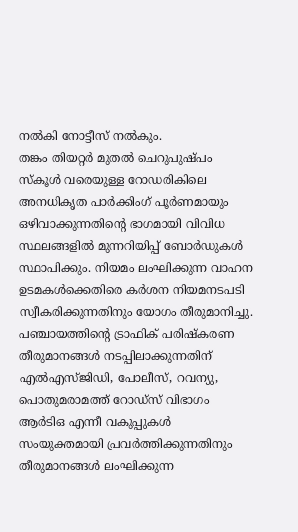നൽകി നോട്ടീസ് നൽകും.
തങ്കം തിയറ്റർ മുതൽ ചെറുപുഷ്പം സ്കൂൾ വരെയുള്ള റോഡരികിലെ അനധികൃത പാർക്കിംഗ് പൂർണമായും ഒഴിവാക്കുന്നതിന്റെ ഭാഗമായി വിവിധ സ്ഥലങ്ങളിൽ മുന്നറിയിപ്പ് ബോർഡുകൾ സ്ഥാപിക്കും. നിയമം ലംഘിക്കുന്ന വാഹന ഉടമകൾക്കെതിരെ കർശന നിയമനടപടി സ്വീകരിക്കുന്നതിനും യോഗം തീരുമാനിച്ചു.
പഞ്ചായത്തിന്റെ ട്രാഫിക് പരിഷ്കരണ തീരുമാനങ്ങൾ നടപ്പിലാക്കുന്നതിന് എൽഎസ്ജിഡി, പോലീസ്, റവന്യു, പൊതുമരാമത്ത് റോഡ്സ് വിഭാഗം ആർടിഒ എന്നീ വകുപ്പുകൾ സംയുക്തമായി പ്രവർത്തിക്കുന്നതിനും തീരുമാനങ്ങൾ ലംഘിക്കുന്ന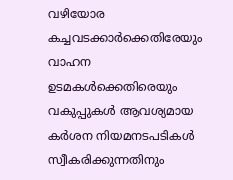വഴിയോര കച്ചവടക്കാർക്കെതിരേയും വാഹന ഉടമകൾക്കെതിരെയും വകുപ്പുകൾ ആവശ്യമായ കർശന നിയമനടപടികൾ സ്വീകരിക്കുന്നതിനും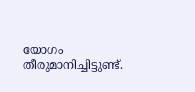യോഗം തീരുമാനിച്ചിട്ടുണ്ട്.